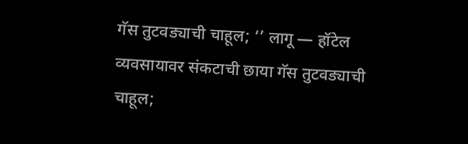गॅस तुटवड्याची चाहूल; ‘’ लागू — हॉटेल व्यवसायावर संकटाची छाया गॅस तुटवड्याची चाहूल;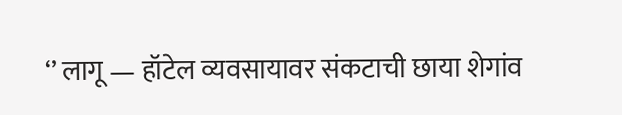‘’ लागू — हॉटेल व्यवसायावर संकटाची छाया शेगांव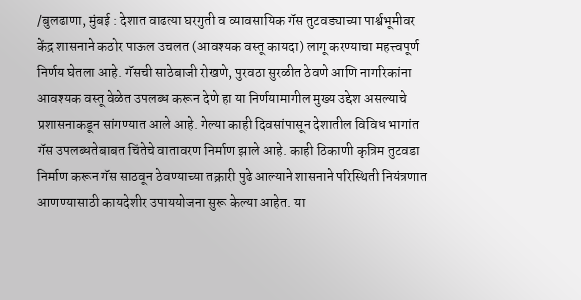/बुलढाणा, मुंबई : देशात वाढत्या घरगुती व व्यावसायिक गॅस तुटवड्याच्या पार्श्वभूमीवर केंद्र शासनाने कठोर पाऊल उचलत (आवश्यक वस्तू कायदा) लागू करण्याचा महत्त्वपूर्ण निर्णय घेतला आहे. गॅसची साठेबाजी रोखणे, पुरवठा सुरळीत ठेवणे आणि नागरिकांना आवश्यक वस्तू वेळेत उपलब्ध करून देणे हा या निर्णयामागील मुख्य उद्देश असल्याचे प्रशासनाकडून सांगण्यात आले आहे. गेल्या काही दिवसांपासून देशातील विविध भागांत गॅस उपलब्धतेबाबत चिंतेचे वातावरण निर्माण झाले आहे. काही ठिकाणी कृत्रिम तुटवडा निर्माण करून गॅस साठवून ठेवण्याच्या तक्रारी पुढे आल्याने शासनाने परिस्थिती नियंत्रणात आणण्यासाठी कायदेशीर उपाययोजना सुरू केल्या आहेत. या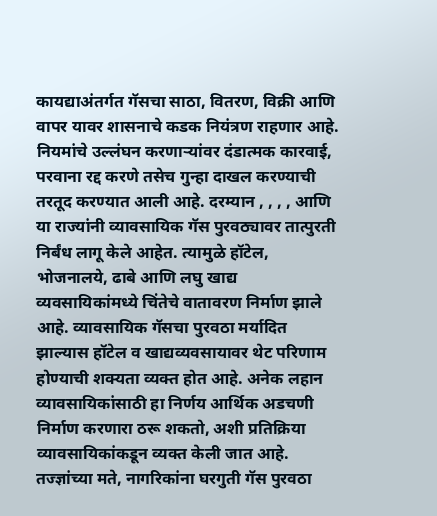कायद्याअंतर्गत गॅसचा साठा, वितरण, विक्री आणि वापर यावर शासनाचे कडक नियंत्रण राहणार आहे. नियमांचे उल्लंघन करणाऱ्यांवर दंडात्मक कारवाई, परवाना रद्द करणे तसेच गुन्हा दाखल करण्याची तरतूद करण्यात आली आहे. दरम्यान , , , , आणि या राज्यांनी व्यावसायिक गॅस पुरवठ्यावर तात्पुरती निर्बंध लागू केले आहेत. त्यामुळे हॉटेल, भोजनालये, ढाबे आणि लघु खाद्य व्यवसायिकांमध्ये चिंतेचे वातावरण निर्माण झाले आहे. व्यावसायिक गॅसचा पुरवठा मर्यादित झाल्यास हॉटेल व खाद्यव्यवसायावर थेट परिणाम होण्याची शक्यता व्यक्त होत आहे. अनेक लहान व्यावसायिकांसाठी हा निर्णय आर्थिक अडचणी निर्माण करणारा ठरू शकतो, अशी प्रतिक्रिया व्यावसायिकांकडून व्यक्त केली जात आहे. तज्ज्ञांच्या मते, नागरिकांना घरगुती गॅस पुरवठा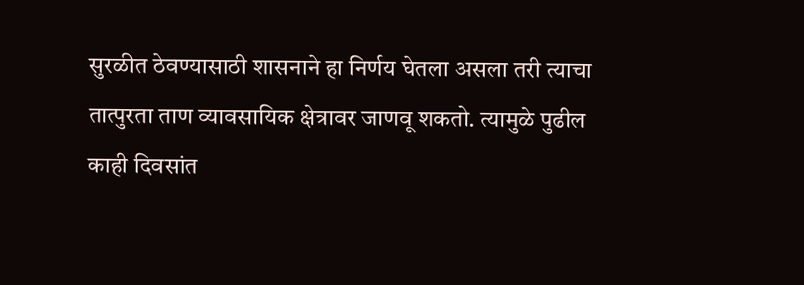सुरळीत ठेवण्यासाठी शासनाने हा निर्णय घेतला असला तरी त्याचा तात्पुरता ताण व्यावसायिक क्षेत्रावर जाणवू शकतो. त्यामुळे पुढील काही दिवसांत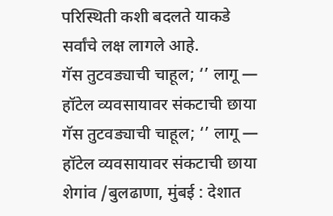परिस्थिती कशी बदलते याकडे सर्वांचे लक्ष लागले आहे.
गॅस तुटवड्याची चाहूल; ‘’ लागू — हॉटेल व्यवसायावर संकटाची छाया गॅस तुटवड्याची चाहूल; ‘’ लागू — हॉटेल व्यवसायावर संकटाची छाया शेगांव /बुलढाणा, मुंबई : देशात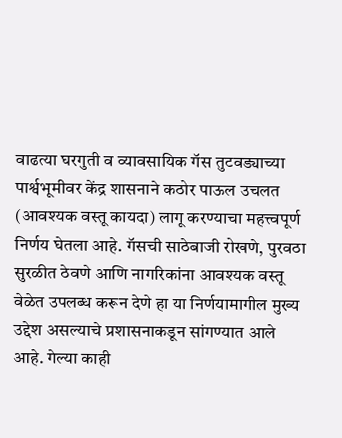वाढत्या घरगुती व व्यावसायिक गॅस तुटवड्याच्या पार्श्वभूमीवर केंद्र शासनाने कठोर पाऊल उचलत (आवश्यक वस्तू कायदा) लागू करण्याचा महत्त्वपूर्ण निर्णय घेतला आहे. गॅसची साठेबाजी रोखणे, पुरवठा सुरळीत ठेवणे आणि नागरिकांना आवश्यक वस्तू वेळेत उपलब्ध करून देणे हा या निर्णयामागील मुख्य उद्देश असल्याचे प्रशासनाकडून सांगण्यात आले आहे. गेल्या काही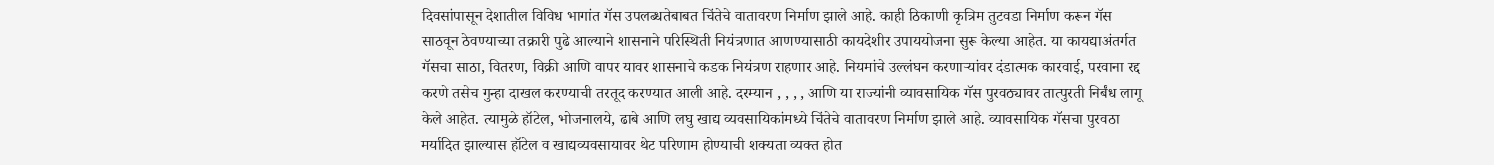दिवसांपासून देशातील विविध भागांत गॅस उपलब्धतेबाबत चिंतेचे वातावरण निर्माण झाले आहे. काही ठिकाणी कृत्रिम तुटवडा निर्माण करून गॅस साठवून ठेवण्याच्या तक्रारी पुढे आल्याने शासनाने परिस्थिती नियंत्रणात आणण्यासाठी कायदेशीर उपाययोजना सुरू केल्या आहेत. या कायद्याअंतर्गत गॅसचा साठा, वितरण, विक्री आणि वापर यावर शासनाचे कडक नियंत्रण राहणार आहे. नियमांचे उल्लंघन करणाऱ्यांवर दंडात्मक कारवाई, परवाना रद्द करणे तसेच गुन्हा दाखल करण्याची तरतूद करण्यात आली आहे. दरम्यान , , , , आणि या राज्यांनी व्यावसायिक गॅस पुरवठ्यावर तात्पुरती निर्बंध लागू केले आहेत. त्यामुळे हॉटेल, भोजनालये, ढाबे आणि लघु खाद्य व्यवसायिकांमध्ये चिंतेचे वातावरण निर्माण झाले आहे. व्यावसायिक गॅसचा पुरवठा मर्यादित झाल्यास हॉटेल व खाद्यव्यवसायावर थेट परिणाम होण्याची शक्यता व्यक्त होत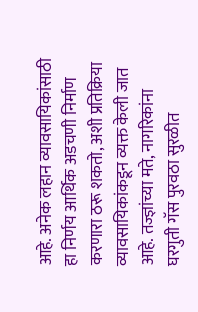आहे. अनेक लहान व्यावसायिकांसाठी हा निर्णय आर्थिक अडचणी निर्माण करणारा ठरू शकतो, अशी प्रतिक्रिया व्यावसायिकांकडून व्यक्त केली जात आहे. तज्ज्ञांच्या मते, नागरिकांना घरगुती गॅस पुरवठा सुरळीत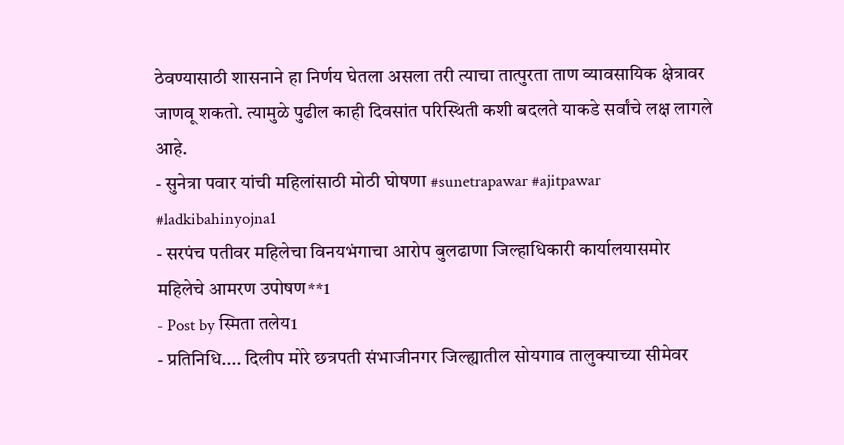ठेवण्यासाठी शासनाने हा निर्णय घेतला असला तरी त्याचा तात्पुरता ताण व्यावसायिक क्षेत्रावर जाणवू शकतो. त्यामुळे पुढील काही दिवसांत परिस्थिती कशी बदलते याकडे सर्वांचे लक्ष लागले आहे.
- सुनेत्रा पवार यांची महिलांसाठी मोठी घोषणा #sunetrapawar #ajitpawar #ladkibahinyojna1
- सरपंच पतीवर महिलेचा विनयभंगाचा आरोप बुलढाणा जिल्हाधिकारी कार्यालयासमोर महिलेचे आमरण उपोषण**1
- Post by स्मिता तलेय1
- प्रतिनिधि.... दिलीप मोरे छत्रपती संभाजीनगर जिल्ह्यातील सोयगाव तालुक्याच्या सीमेवर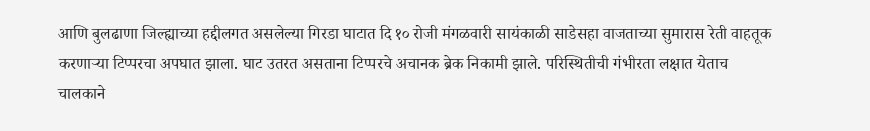आणि बुलढाणा जिल्ह्याच्या हद्दीलगत असलेल्या गिरडा घाटात दि १० रोजी मंगळवारी सायंकाळी साडेसहा वाजताच्या सुमारास रेती वाहतूक करणाऱ्या टिप्परचा अपघात झाला. घाट उतरत असताना टिप्परचे अचानक ब्रेक निकामी झाले. परिस्थितीची गंभीरता लक्षात येताच चालकाने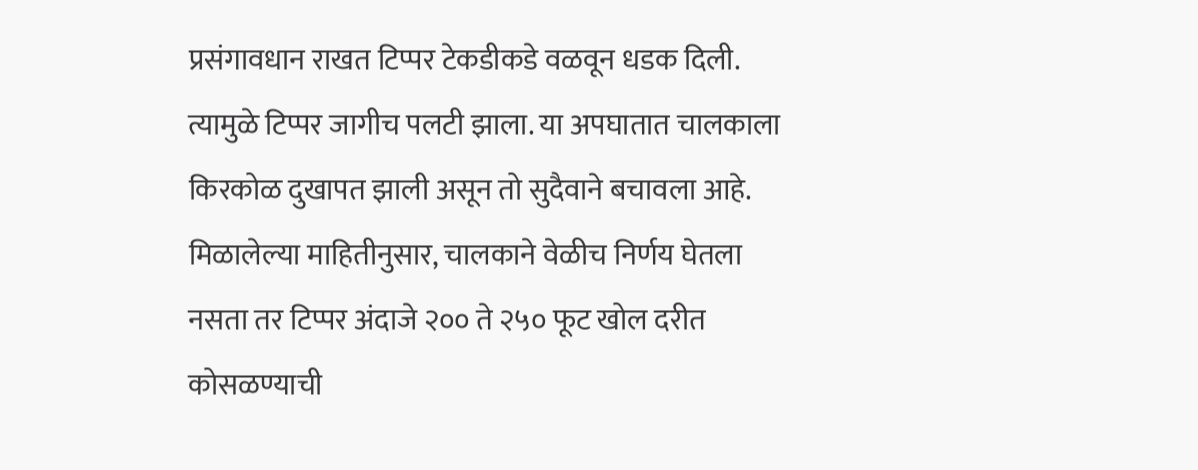प्रसंगावधान राखत टिप्पर टेकडीकडे वळवून धडक दिली. त्यामुळे टिप्पर जागीच पलटी झाला. या अपघातात चालकाला किरकोळ दुखापत झाली असून तो सुदैवाने बचावला आहे. मिळालेल्या माहितीनुसार, चालकाने वेळीच निर्णय घेतला नसता तर टिप्पर अंदाजे २०० ते २५० फूट खोल दरीत कोसळण्याची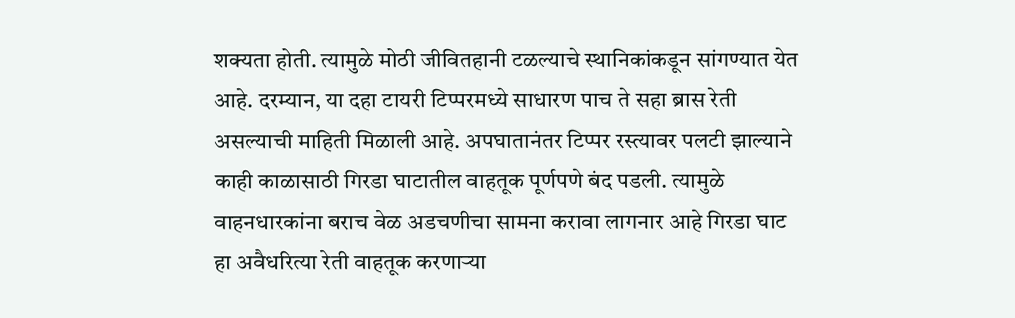शक्यता होती. त्यामुळे मोठी जीवितहानी टळल्याचे स्थानिकांकडून सांगण्यात येत आहे. दरम्यान, या दहा टायरी टिप्परमध्ये साधारण पाच ते सहा ब्रास रेती असल्याची माहिती मिळाली आहे. अपघातानंतर टिप्पर रस्त्यावर पलटी झाल्याने काही काळासाठी गिरडा घाटातील वाहतूक पूर्णपणे बंद पडली. त्यामुळे वाहनधारकांना बराच वेळ अडचणीचा सामना करावा लागनार आहे गिरडा घाट हा अवैधरित्या रेती वाहतूक करणाऱ्या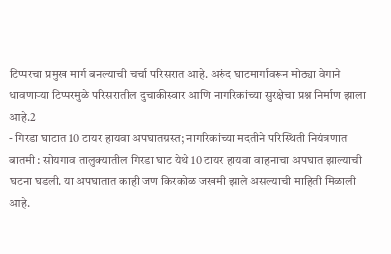टिप्परचा प्रमुख मार्ग बनल्याची चर्चा परिसरात आहे. अरुंद घाटमार्गावरून मोठ्या वेगाने धावणाऱ्या टिप्परमुळे परिसरातील दुचाकीस्वार आणि नागरिकांच्या सुरक्षेचा प्रश्न निर्माण झाला आहे.2
- गिरडा घाटात 10 टायर हायवा अपघातग्रस्त; नागरिकांच्या मदतीने परिस्थिती नियंत्रणात बातमी : सोयगाव तालुक्यातील गिरडा घाट येथे 10 टायर हायवा वाहनाचा अपघात झाल्याची घटना घडली. या अपघातात काही जण किरकोळ जखमी झाले असल्याची माहिती मिळाली आहे.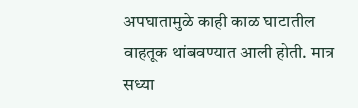अपघातामुळे काही काळ घाटातील वाहतूक थांबवण्यात आली होती. मात्र सध्या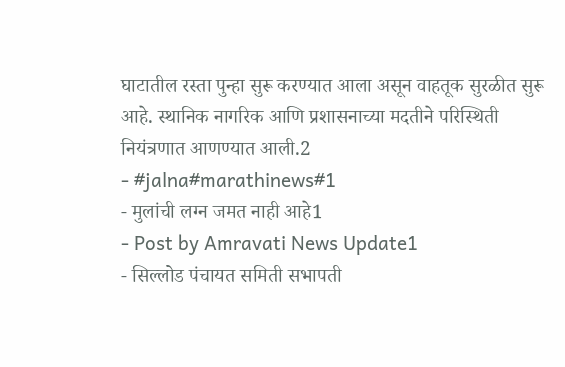घाटातील रस्ता पुन्हा सुरू करण्यात आला असून वाहतूक सुरळीत सुरू आहे. स्थानिक नागरिक आणि प्रशासनाच्या मदतीने परिस्थिती नियंत्रणात आणण्यात आली.2
- #jalna#marathinews#1
- मुलांची लग्न जमत नाही आहे1
- Post by Amravati News Update1
- सिल्लोड पंचायत समिती सभापती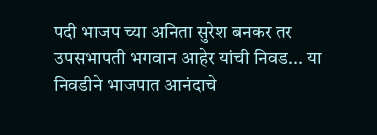पदी भाजप च्या अनिता सुरेश बनकर तर उपसभापती भगवान आहेर यांची निवड... या निवडीने भाजपात आनंदाचे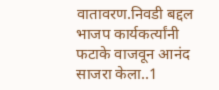वातावरण.निवडी बद्दल भाजप कार्यकर्त्यांनी फटाके वाजवून आनंद साजरा केला..1